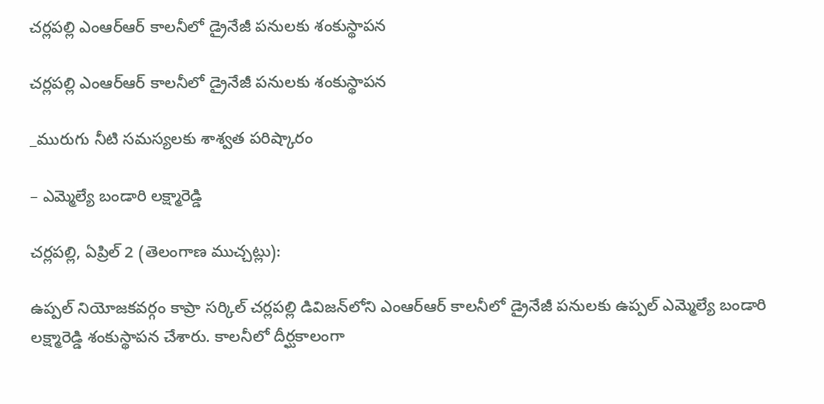చర్లపల్లి ఎంఆర్‌ఆర్‌ కాలనీలో డ్రైనేజీ పనులకు శంకుస్థాపన

చర్లపల్లి ఎంఆర్‌ఆర్‌ కాలనీలో డ్రైనేజీ పనులకు శంకుస్థాపన

_మురుగు నీటి సమస్యలకు శాశ్వత పరిష్కారం

– ఎమ్మెల్యే బండారి లక్ష్మారెడ్డి

చర్లపల్లి, ఏప్రిల్ 2 (తెలంగాణ ముచ్చట్లు):

ఉప్పల్ నియోజకవర్గం కాప్రా సర్కిల్ చర్లపల్లి డివిజన్‌లోని ఎంఆర్‌ఆర్‌ కాలనీలో డ్రైనేజీ పనులకు ఉప్పల్ ఎమ్మెల్యే బండారి లక్ష్మారెడ్డి శంకుస్థాపన చేశారు. కాలనీలో దీర్ఘకాలంగా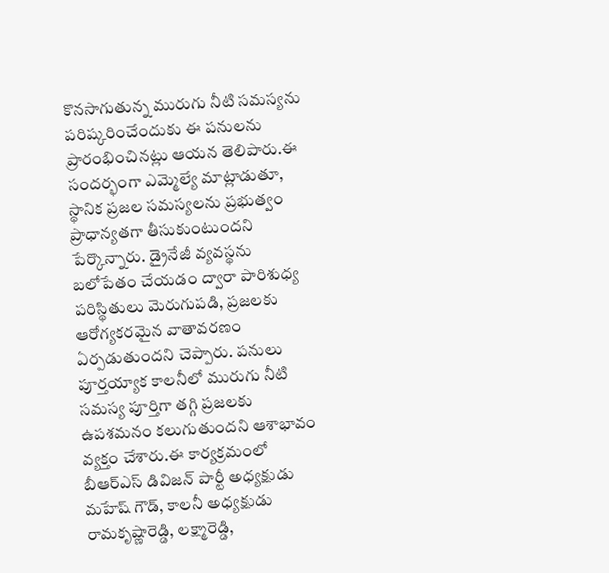కొనసాగుతున్న మురుగు నీటి సమస్యను పరిష్కరించేందుకు ఈ పనులను ప్రారంభించినట్లు ఆయన తెలిపారు.ఈ సందర్భంగా ఎమ్మెల్యే మాట్లాడుతూ, స్థానిక ప్రజల సమస్యలను ప్రభుత్వం ప్రాధాన్యతగా తీసుకుంటుందని పేర్కొన్నారు. డ్రైనేజీ వ్యవస్థను బలోపేతం చేయడం ద్వారా పారిశుధ్య పరిస్థితులు మెరుగుపడి, ప్రజలకు ఆరోగ్యకరమైన వాతావరణం ఏర్పడుతుందని చెప్పారు. పనులు పూర్తయ్యాక కాలనీలో మురుగు నీటి సమస్య పూర్తిగా తగ్గి ప్రజలకు ఉపశమనం కలుగుతుందని ఆశాభావం వ్యక్తం చేశారు.ఈ కార్యక్రమంలో బీఆర్‌ఎస్ డివిజన్ పార్టీ అధ్యక్షుడు మహేష్ గౌడ్, కాలనీ అధ్యక్షుడు రామకృష్ణారెడ్డి, లక్ష్మారెడ్డి,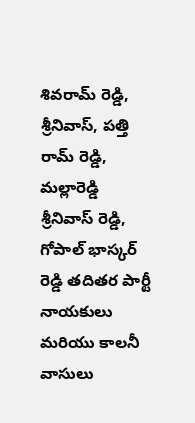శివరామ్ రెడ్డి, శ్రీనివాస్, పత్తి రామ్ రెడ్డి, మల్లారెడ్డి శ్రీనివాస్ రెడ్డి, గోపాల్ భాస్కర్ రెడ్డి తదితర పార్టీ నాయకులు మరియు కాలనీ వాసులు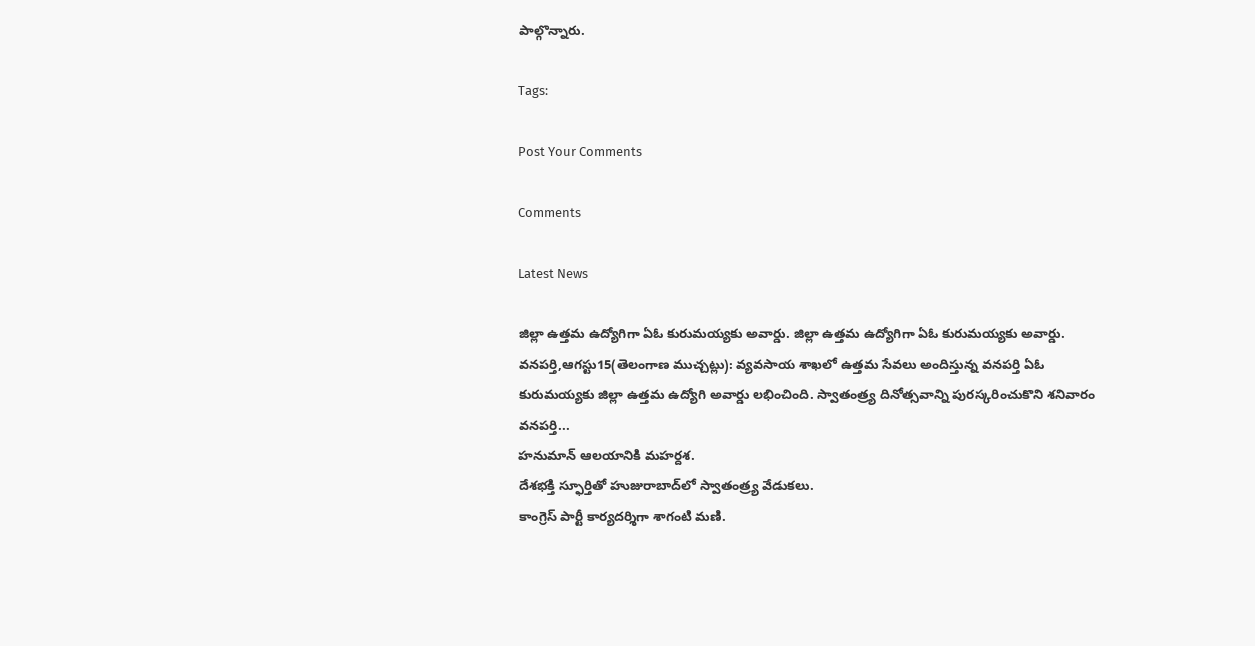పాల్గొన్నారు.

Tags:

Post Your Comments

Comments

Latest News

జిల్లా ఉత్తమ ఉద్యోగిగా ఏఓ కురుమయ్యకు అవార్డు. జిల్లా ఉత్తమ ఉద్యోగిగా ఏఓ కురుమయ్యకు అవార్డు.
వనపర్తి,ఆగస్టు15(తెలంగాణ ముచ్చట్లు): వ్యవసాయ శాఖలో ఉత్తమ సేవలు అందిస్తున్న వనపర్తి ఏఓ కురుమయ్యకు జిల్లా ఉత్తమ ఉద్యోగి అవార్డు లభించింది. స్వాతంత్ర్య దినోత్సవాన్ని పురస్కరించుకొని శనివారం వనపర్తి...
హనుమాన్ ఆలయానికి మహర్దశ.
దేశభక్తి స్ఫూర్తితో హుజురాబాద్‌లో స్వాతంత్ర్య వేడుకలు.
కాంగ్రెస్ పార్టీ కార్యదర్శిగా శాగంటి మణి.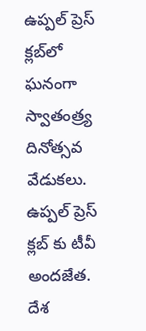ఉప్పల్ ప్రెస్ క్లబ్‌లో ఘనంగా స్వాతంత్ర్య దినోత్సవ వేడుకలు.
ఉప్పల్ ప్రెస్ క్లబ్‌ కు టీవీ అందజేత.
దేశ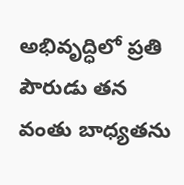అభివృద్ధిలో ప్రతి పౌరుడు తన వంతు బాధ్యతను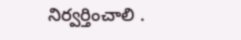నిర్వర్తించాలి .